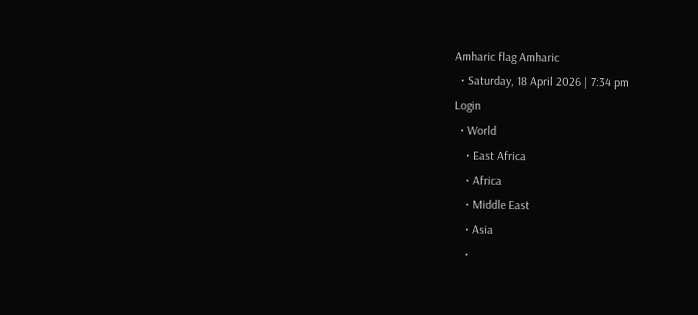Amharic flag Amharic
  • Saturday, 18 April 2026 | 7:34 pm
Login
  • World
    • East Africa
    • Africa
    • Middle East
    • Asia
    •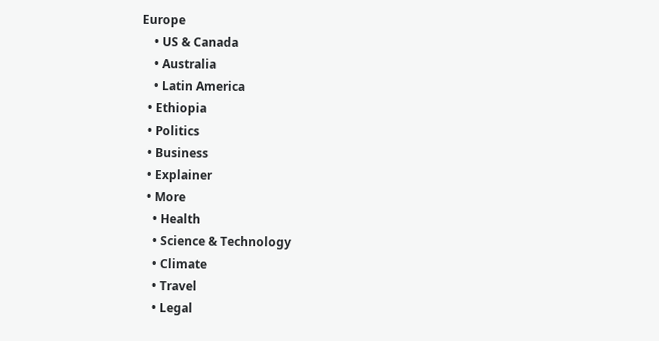Europe
    • US & Canada
    • Australia
    • Latin America
  • Ethiopia
  • Politics
  • Business
  • Explainer
  • More
    • Health
    • Science & Technology
    • Climate
    • Travel
    • Legal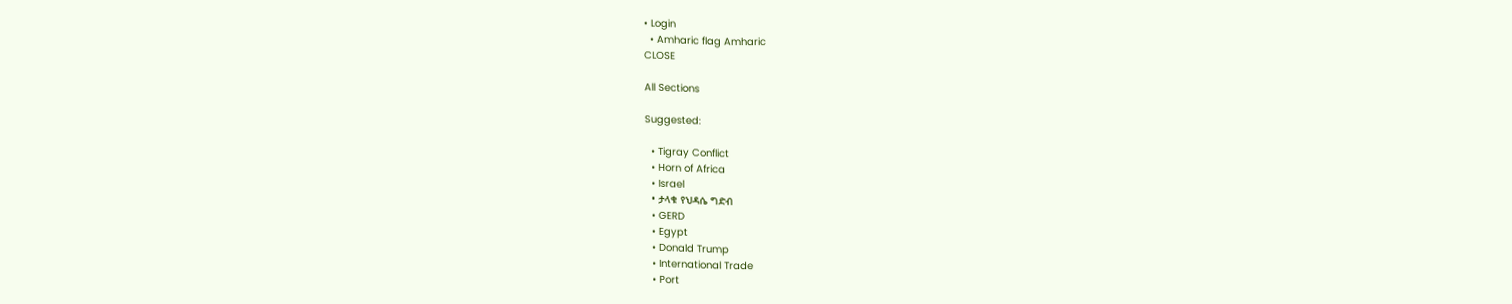• Login
  • Amharic flag Amharic
CLOSE

All Sections

Suggested:

  • Tigray Conflict
  • Horn of Africa
  • Israel
  • ታላቁ የህዳሴ ግድብ
  • GERD
  • Egypt
  • Donald Trump
  • International Trade
  • Port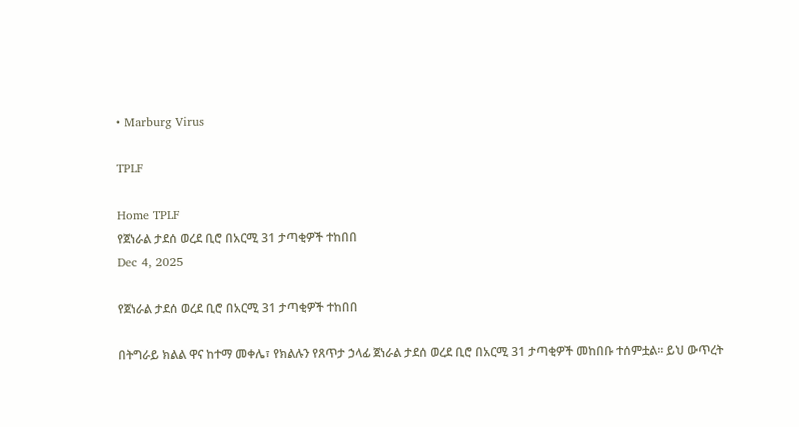• Marburg Virus

TPLF

Home TPLF
የጀነራል ታደሰ ወረደ ቢሮ በአርሚ 31 ታጣቂዎች ተከበበ
Dec 4, 2025

የጀነራል ታደሰ ወረደ ቢሮ በአርሚ 31 ታጣቂዎች ተከበበ

በትግራይ ክልል ዋና ከተማ መቀሌ፣ የክልሉን የጸጥታ ኃላፊ ጀነራል ታደሰ ወረደ ቢሮ በአርሚ 31 ታጣቂዎች መከበቡ ተሰምቷል። ይህ ውጥረት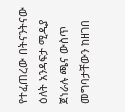የተፈጠረው በትናንትናው ዕለት አንዳፍታ ሚዲያ ጀነራሉ ጫና ውስጥ መግባታቸውን ከዘገበ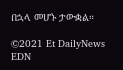በኋላ መሆኑ ታውቋል።

©2021 Et DailyNews EDN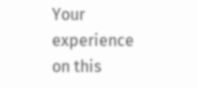Your experience on this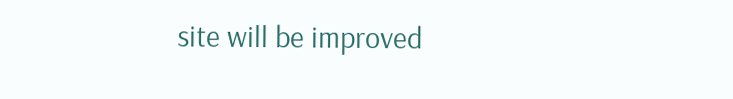site will be improved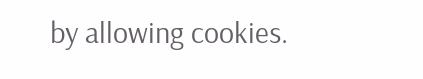by allowing cookies.